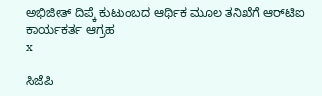ಅಭಿಜೀತ್‌ ದಿಪ್ಕೆ ಕುಟುಂಬದ ಆರ್ಥಿಕ ಮೂಲ ತನಿಖೆಗೆ ಆರ್‌ಟಿಐ ಕಾರ್ಯಕರ್ತ ಆಗ್ರಹ
x

ಸಿಜೆಪಿ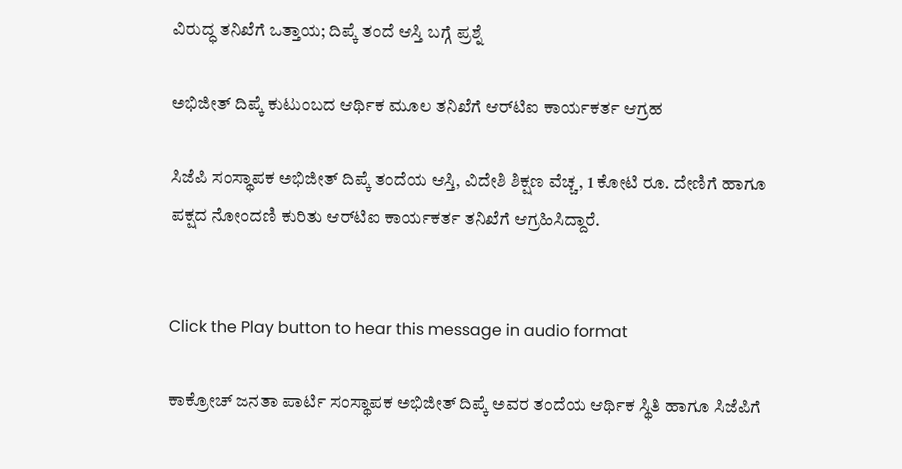ವಿರುದ್ಧ ತನಿಖೆಗೆ ಒತ್ತಾಯ; ದಿಪ್ಕೆ ತಂದೆ ಆಸ್ತಿ ಬಗ್ಗೆ ಪ್ರಶ್ನೆ

ಅಭಿಜೀತ್‌ ದಿಪ್ಕೆ ಕುಟುಂಬದ ಆರ್ಥಿಕ ಮೂಲ ತನಿಖೆಗೆ ಆರ್‌ಟಿಐ ಕಾರ್ಯಕರ್ತ ಆಗ್ರಹ

ಸಿಜೆಪಿ ಸಂಸ್ಥಾಪಕ ಅಭಿಜೀತ್ ದಿಪ್ಕೆ ತಂದೆಯ ಆಸ್ತಿ, ವಿದೇಶಿ ಶಿಕ್ಷಣ ವೆಚ್ಚ, 1 ಕೋಟಿ ರೂ. ದೇಣಿಗೆ ಹಾಗೂ ಪಕ್ಷದ ನೋಂದಣಿ ಕುರಿತು ಆರ್‌ಟಿಐ ಕಾರ್ಯಕರ್ತ ತನಿಖೆಗೆ ಆಗ್ರಹಿಸಿದ್ದಾರೆ.


Click the Play button to hear this message in audio format

ಕಾಕ್ರೋಚ್‌ ಜನತಾ ಪಾರ್ಟಿ ಸಂಸ್ಥಾಪಕ ಅಭಿಜೀತ್ ದಿಪ್ಕೆ ಅವರ ತಂದೆಯ ಆರ್ಥಿಕ ಸ್ಥಿತಿ ಹಾಗೂ ಸಿಜೆಪಿಗೆ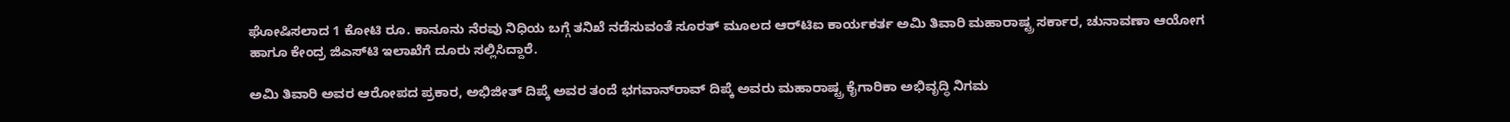ಘೋಷಿಸಲಾದ 1 ಕೋಟಿ ರೂ. ಕಾನೂನು ನೆರವು ನಿಧಿಯ ಬಗ್ಗೆ ತನಿಖೆ ನಡೆಸುವಂತೆ ಸೂರತ್ ಮೂಲದ ಆರ್‌ಟಿಐ ಕಾರ್ಯಕರ್ತ ಅಮಿ ತಿವಾರಿ ಮಹಾರಾಷ್ಟ್ರ ಸರ್ಕಾರ, ಚುನಾವಣಾ ಆಯೋಗ ಹಾಗೂ ಕೇಂದ್ರ ಜಿಎಸ್‌ಟಿ ಇಲಾಖೆಗೆ ದೂರು ಸಲ್ಲಿಸಿದ್ದಾರೆ.

ಅಮಿ ತಿವಾರಿ ಅವರ ಆರೋಪದ ಪ್ರಕಾರ, ಅಭಿಜೀತ್ ದಿಪ್ಕೆ ಅವರ ತಂದೆ ಭಗವಾನ್‌ರಾವ್ ದಿಪ್ಕೆ ಅವರು ಮಹಾರಾಷ್ಟ್ರ ಕೈಗಾರಿಕಾ ಅಭಿವೃದ್ಧಿ ನಿಗಮ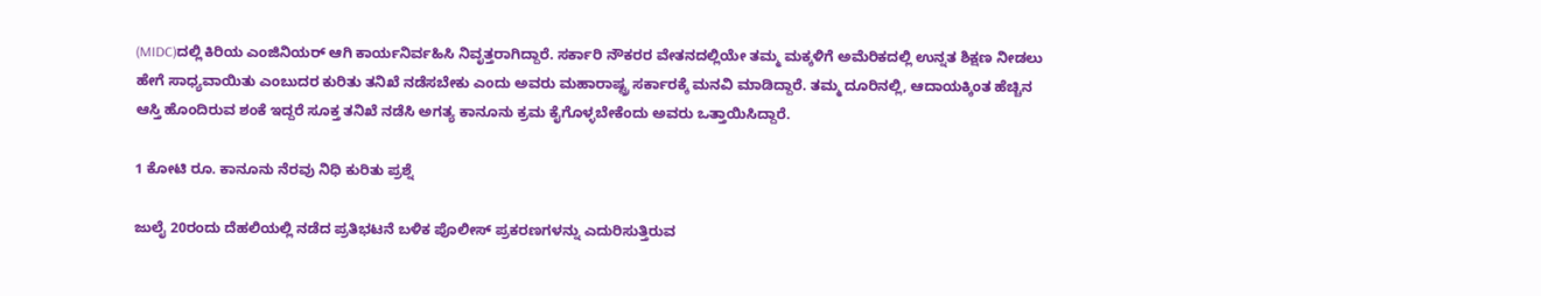(MIDC)ದಲ್ಲಿ ಕಿರಿಯ ಎಂಜಿನಿಯರ್ ಆಗಿ ಕಾರ್ಯನಿರ್ವಹಿಸಿ ನಿವೃತ್ತರಾಗಿದ್ದಾರೆ. ಸರ್ಕಾರಿ ನೌಕರರ ವೇತನದಲ್ಲಿಯೇ ತಮ್ಮ ಮಕ್ಕಳಿಗೆ ಅಮೆರಿಕದಲ್ಲಿ ಉನ್ನತ ಶಿಕ್ಷಣ ನೀಡಲು ಹೇಗೆ ಸಾಧ್ಯವಾಯಿತು ಎಂಬುದರ ಕುರಿತು ತನಿಖೆ ನಡೆಸಬೇಕು ಎಂದು ಅವರು ಮಹಾರಾಷ್ಟ್ರ ಸರ್ಕಾರಕ್ಕೆ ಮನವಿ ಮಾಡಿದ್ದಾರೆ. ತಮ್ಮ ದೂರಿನಲ್ಲಿ, ಆದಾಯಕ್ಕಿಂತ ಹೆಚ್ಚಿನ ಆಸ್ತಿ ಹೊಂದಿರುವ ಶಂಕೆ ಇದ್ದರೆ ಸೂಕ್ತ ತನಿಖೆ ನಡೆಸಿ ಅಗತ್ಯ ಕಾನೂನು ಕ್ರಮ ಕೈಗೊಳ್ಳಬೇಕೆಂದು ಅವರು ಒತ್ತಾಯಿಸಿದ್ದಾರೆ.

1 ಕೋಟಿ ರೂ. ಕಾನೂನು ನೆರವು ನಿಧಿ ಕುರಿತು ಪ್ರಶ್ನೆ

ಜುಲೈ 20ರಂದು ದೆಹಲಿಯಲ್ಲಿ ನಡೆದ ಪ್ರತಿಭಟನೆ ಬಳಿಕ ಪೊಲೀಸ್ ಪ್ರಕರಣಗಳನ್ನು ಎದುರಿಸುತ್ತಿರುವ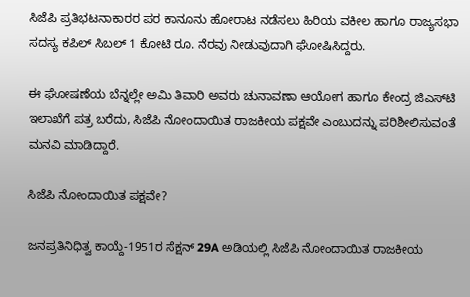ಸಿಜೆಪಿ ಪ್ರತಿಭಟನಾಕಾರರ ಪರ ಕಾನೂನು ಹೋರಾಟ ನಡೆಸಲು ಹಿರಿಯ ವಕೀಲ ಹಾಗೂ ರಾಜ್ಯಸಭಾ ಸದಸ್ಯ ಕಪಿಲ್ ಸಿಬಲ್ 1 ಕೋಟಿ ರೂ. ನೆರವು ನೀಡುವುದಾಗಿ ಘೋಷಿಸಿದ್ದರು.

ಈ ಘೋಷಣೆಯ ಬೆನ್ನಲ್ಲೇ ಅಮಿ ತಿವಾರಿ ಅವರು ಚುನಾವಣಾ ಆಯೋಗ ಹಾಗೂ ಕೇಂದ್ರ ಜಿಎಸ್‌ಟಿ ಇಲಾಖೆಗೆ ಪತ್ರ ಬರೆದು, ಸಿಜೆಪಿ ನೋಂದಾಯಿತ ರಾಜಕೀಯ ಪಕ್ಷವೇ ಎಂಬುದನ್ನು ಪರಿಶೀಲಿಸುವಂತೆ ಮನವಿ ಮಾಡಿದ್ದಾರೆ.

ಸಿಜೆಪಿ ನೋಂದಾಯಿತ ಪಕ್ಷವೇ?

ಜನಪ್ರತಿನಿಧಿತ್ವ ಕಾಯ್ದೆ-1951ರ ಸೆಕ್ಷನ್ 29A ಅಡಿಯಲ್ಲಿ ಸಿಜೆಪಿ ನೋಂದಾಯಿತ ರಾಜಕೀಯ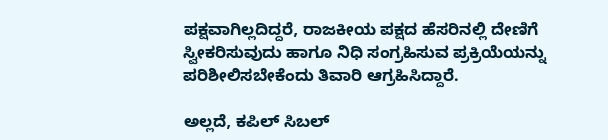ಪಕ್ಷವಾಗಿಲ್ಲದಿದ್ದರೆ, ರಾಜಕೀಯ ಪಕ್ಷದ ಹೆಸರಿನಲ್ಲಿ ದೇಣಿಗೆ ಸ್ವೀಕರಿಸುವುದು ಹಾಗೂ ನಿಧಿ ಸಂಗ್ರಹಿಸುವ ಪ್ರಕ್ರಿಯೆಯನ್ನು ಪರಿಶೀಲಿಸಬೇಕೆಂದು ತಿವಾರಿ ಆಗ್ರಹಿಸಿದ್ದಾರೆ.

ಅಲ್ಲದೆ, ಕಪಿಲ್ ಸಿಬಲ್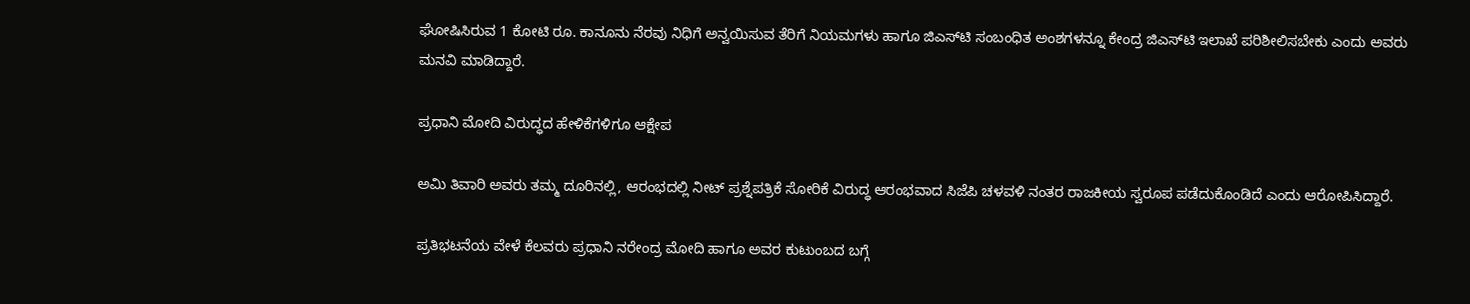ಘೋಷಿಸಿರುವ 1 ಕೋಟಿ ರೂ. ಕಾನೂನು ನೆರವು ನಿಧಿಗೆ ಅನ್ವಯಿಸುವ ತೆರಿಗೆ ನಿಯಮಗಳು ಹಾಗೂ ಜಿಎಸ್‌ಟಿ ಸಂಬಂಧಿತ ಅಂಶಗಳನ್ನೂ ಕೇಂದ್ರ ಜಿಎಸ್‌ಟಿ ಇಲಾಖೆ ಪರಿಶೀಲಿಸಬೇಕು ಎಂದು ಅವರು ಮನವಿ ಮಾಡಿದ್ದಾರೆ.

ಪ್ರಧಾನಿ ಮೋದಿ ವಿರುದ್ಧದ ಹೇಳಿಕೆಗಳಿಗೂ ಆಕ್ಷೇಪ

ಅಮಿ ತಿವಾರಿ ಅವರು ತಮ್ಮ ದೂರಿನಲ್ಲಿ, ಆರಂಭದಲ್ಲಿ ನೀಟ್ ಪ್ರಶ್ನೆಪತ್ರಿಕೆ ಸೋರಿಕೆ ವಿರುದ್ಧ ಆರಂಭವಾದ ಸಿಜೆಪಿ ಚಳವಳಿ ನಂತರ ರಾಜಕೀಯ ಸ್ವರೂಪ ಪಡೆದುಕೊಂಡಿದೆ ಎಂದು ಆರೋಪಿಸಿದ್ದಾರೆ.

ಪ್ರತಿಭಟನೆಯ ವೇಳೆ ಕೆಲವರು ಪ್ರಧಾನಿ ನರೇಂದ್ರ ಮೋದಿ ಹಾಗೂ ಅವರ ಕುಟುಂಬದ ಬಗ್ಗೆ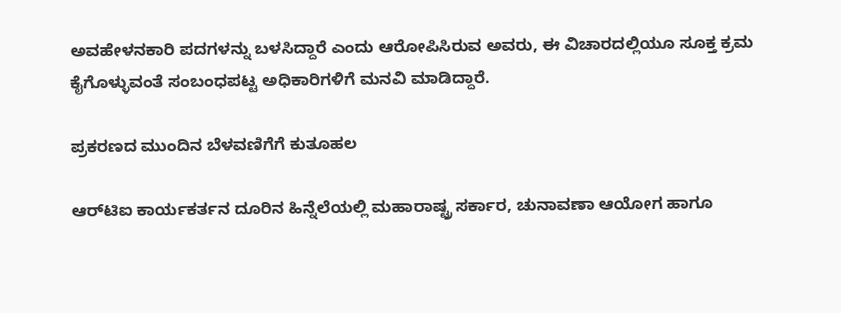ಅವಹೇಳನಕಾರಿ ಪದಗಳನ್ನು ಬಳಸಿದ್ದಾರೆ ಎಂದು ಆರೋಪಿಸಿರುವ ಅವರು, ಈ ವಿಚಾರದಲ್ಲಿಯೂ ಸೂಕ್ತ ಕ್ರಮ ಕೈಗೊಳ್ಳುವಂತೆ ಸಂಬಂಧಪಟ್ಟ ಅಧಿಕಾರಿಗಳಿಗೆ ಮನವಿ ಮಾಡಿದ್ದಾರೆ.

ಪ್ರಕರಣದ ಮುಂದಿನ ಬೆಳವಣಿಗೆಗೆ ಕುತೂಹಲ

ಆರ್‌ಟಿಐ ಕಾರ್ಯಕರ್ತನ ದೂರಿನ ಹಿನ್ನೆಲೆಯಲ್ಲಿ ಮಹಾರಾಷ್ಟ್ರ ಸರ್ಕಾರ, ಚುನಾವಣಾ ಆಯೋಗ ಹಾಗೂ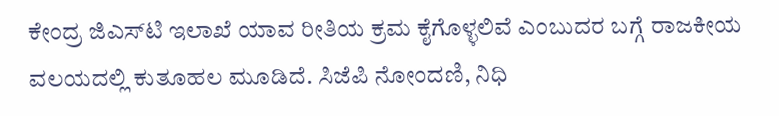ಕೇಂದ್ರ ಜಿಎಸ್‌ಟಿ ಇಲಾಖೆ ಯಾವ ರೀತಿಯ ಕ್ರಮ ಕೈಗೊಳ್ಳಲಿವೆ ಎಂಬುದರ ಬಗ್ಗೆ ರಾಜಕೀಯ ವಲಯದಲ್ಲಿ ಕುತೂಹಲ ಮೂಡಿದೆ. ಸಿಜೆಪಿ ನೋಂದಣಿ, ನಿಧಿ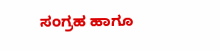ಸಂಗ್ರಹ ಹಾಗೂ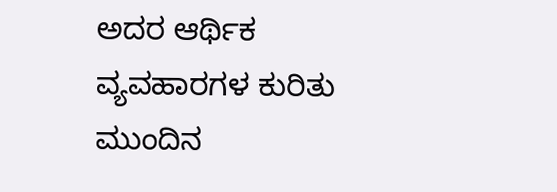ಅದರ ಆರ್ಥಿಕ ವ್ಯವಹಾರಗಳ ಕುರಿತು ಮುಂದಿನ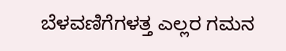ಬೆಳವಣಿಗೆಗಳತ್ತ ಎಲ್ಲರ ಗಮನ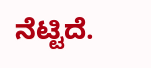ನೆಟ್ಟಿದೆ.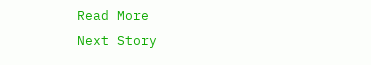Read More
Next Story